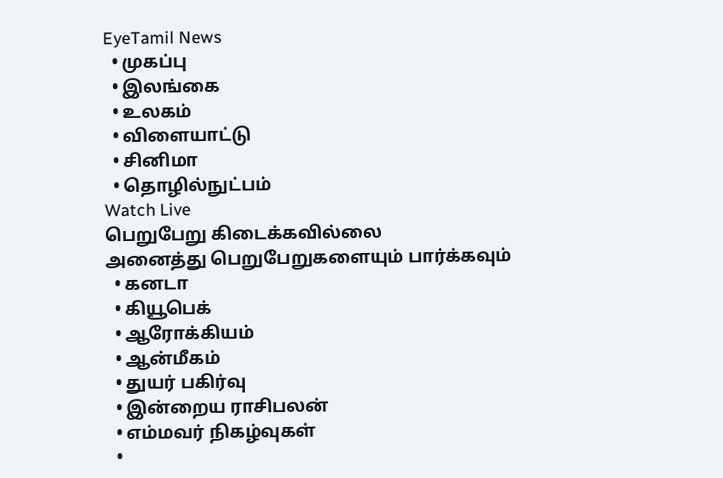EyeTamil News
  • முகப்பு
  • இலங்கை
  • உலகம்
  • விளையாட்டு
  • சினிமா
  • தொழில்நுட்பம்
Watch Live
பெறுபேறு கிடைக்கவில்லை
அனைத்து பெறுபேறுகளையும் பார்க்கவும்
  • கனடா
  • கியூபெக்
  • ஆரோக்கியம்
  • ஆன்மீகம்
  • துயர் பகிர்வு
  • இன்றைய ராசிபலன்
  • எம்மவர் நிகழ்வுகள்
  •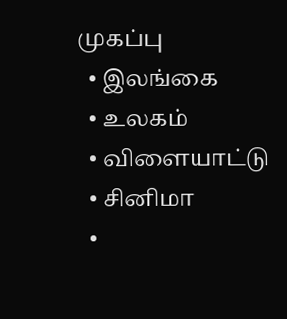முகப்பு
  • இலங்கை
  • உலகம்
  • விளையாட்டு
  • சினிமா
  •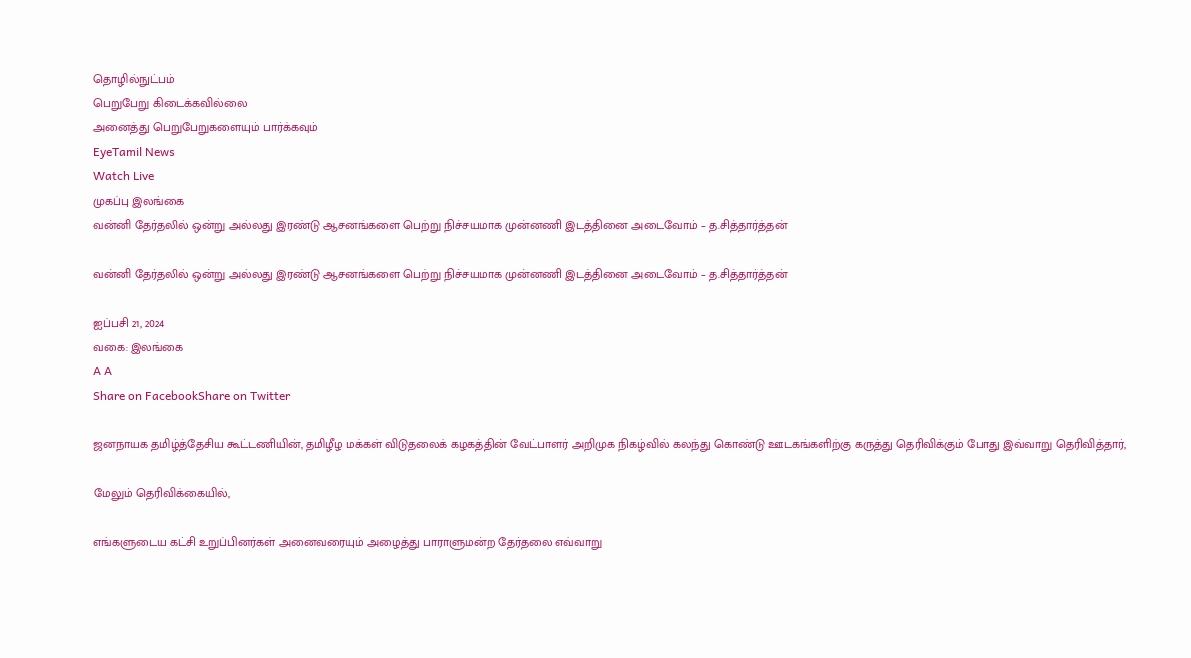தொழில்நுட்பம்
பெறுபேறு கிடைக்கவில்லை
அனைத்து பெறுபேறுகளையும் பார்க்கவும்
EyeTamil News
Watch Live
முகப்பு இலங்கை
வன்னி தேர்தலில் ஒன்று அல்லது இரண்டு ஆசனங்களை பெற்று நிச்சயமாக முன்னணி இடத்தினை அடைவோம் – த.சித்தார்த்தன்

வன்னி தேர்தலில் ஒன்று அல்லது இரண்டு ஆசனங்களை பெற்று நிச்சயமாக முன்னணி இடத்தினை அடைவோம் – த.சித்தார்த்தன்

ஐப்பசி 21, 2024
வகை: இலங்கை
A A
Share on FacebookShare on Twitter

ஜனநாயக தமிழ்த்தேசிய கூட்டணியின், தமிழீழ மக்கள் விடுதலைக் கழகத்தின் வேட்பாளர் அறிமுக நிகழ்வில் கலந்து கொண்டு ஊடகங்களிற்கு கருத்து தெரிவிக்கும் போது இவ்வாறு தெரிவித்தார்,

மேலும் தெரிவிக்கையில்,

எங்களுடைய கட்சி உறுப்பினர்கள் அனைவரையும் அழைத்து பாராளுமன்ற தேர்தலை எவ்வாறு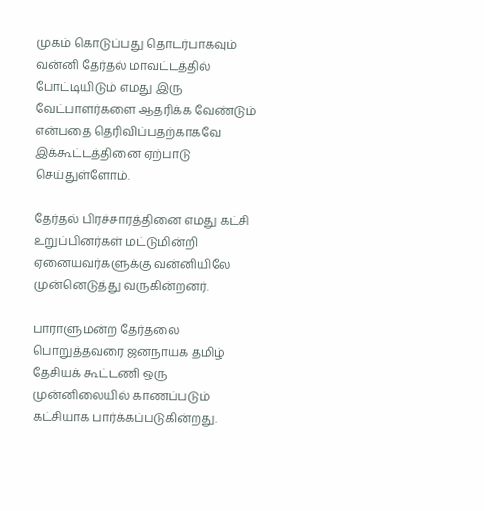முகம் கொடுப்பது தொடர்பாகவும் வன்னி தேர்தல் மாவட்டத்தில் போட்டியிடும் எமது இரு வேட்பாளர்களை ஆதரிக்க வேண்டும் என்பதை தெரிவிப்பதற்காகவே இக்கூட்டத்தினை ஏற்பாடு செய்துள்ளோம்.

தேர்தல் பிரச்சாரத்தினை எமது கட்சி உறுப்பினர்கள் மட்டுமின்றி ஏனையவர்களுக்கு வன்னியிலே முன்னெடுத்து வருகின்றனர்.

பாராளுமன்ற தேர்தலை பொறுத்தவரை ஜனநாயக தமிழ் தேசியக் கூட்டணி ஒரு முன்னிலையில் காணப்படும் கட்சியாக பார்க்கப்படுகின்றது.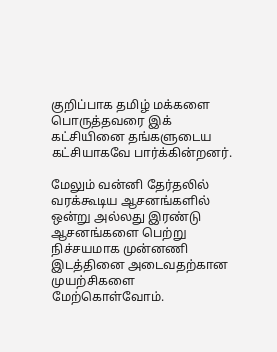குறிப்பாக தமிழ் மக்களை பொருத்தவரை இக் கட்சியினை தங்களுடைய கட்சியாகவே பார்க்கின்றனர்.

மேலும் வன்னி தேர்தலில் வரக்கூடிய ஆசனங்களில் ஒன்று அல்லது இரண்டு ஆசனங்களை பெற்று நிச்சயமாக முன்னணி இடத்தினை அடைவதற்கான முயற்சிகளை மேற்கொள்வோம்.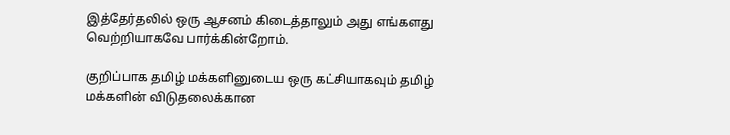இத்தேர்தலில் ஒரு ஆசனம் கிடைத்தாலும் அது எங்களது வெற்றியாகவே பார்க்கின்றோம்.

குறிப்பாக தமிழ் மக்களினுடைய ஒரு கட்சியாகவும் தமிழ் மக்களின் விடுதலைக்கான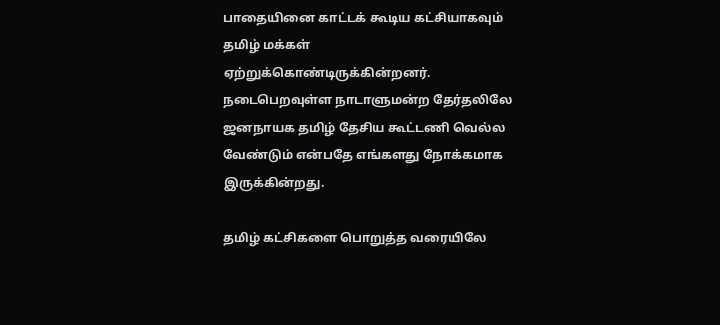பாதையினை காட்டக் கூடிய கட்சியாகவும் தமிழ் மக்கள் ஏற்றுக்கொண்டிருக்கின்றனர்.
நடைபெறவுள்ள நாடாளுமன்ற தேர்தலிலே ஜனநாயக தமிழ் தேசிய கூட்டணி வெல்ல வேண்டும் என்பதே எங்களது நோக்கமாக இருக்கின்றது.

தமிழ் கட்சிகளை பொறுத்த வரையிலே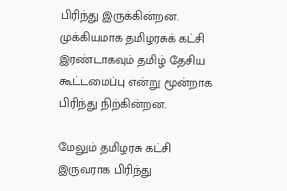பிரிந்து இருக்கின்றன. முக்கியமாக தமிழரசுக் கட்சி இரண்டாகவும் தமிழ் தேசிய கூட்டமைப்பு என்று மூன்றாக பிரிந்து நிற்கின்றன.

மேலும் தமிழரசு கட்சி இருவராக பிரிந்து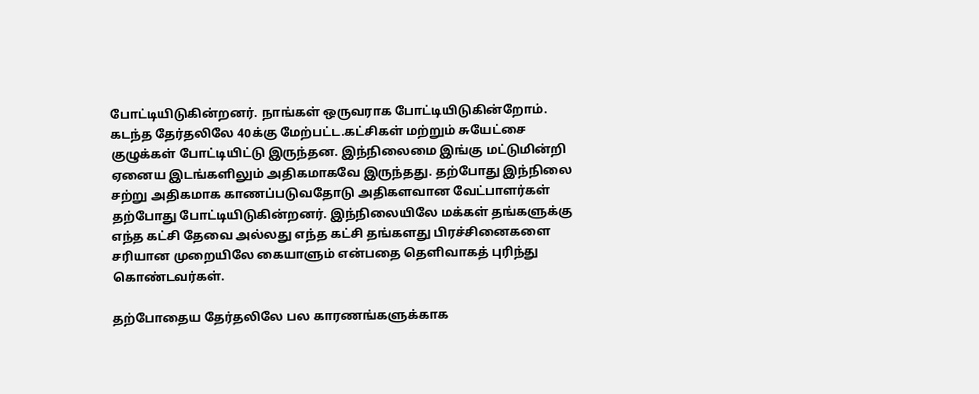போட்டியிடுகின்றனர். நாங்கள் ஒருவராக போட்டியிடுகின்றோம். கடந்த தேர்தலிலே 40க்கு மேற்பட்ட.கட்சிகள் மற்றும் சுயேட்சை குழுக்கள் போட்டியிட்டு இருந்தன. இந்நிலைமை இங்கு மட்டுமின்றி ஏனைய இடங்களிலும் அதிகமாகவே இருந்தது. தற்போது இந்நிலை சற்று அதிகமாக காணப்படுவதோடு அதிகளவான வேட்பாளர்கள் தற்போது போட்டியிடுகின்றனர். இந்நிலையிலே மக்கள் தங்களுக்கு எந்த கட்சி தேவை அல்லது எந்த கட்சி தங்களது பிரச்சினைகளை சரியான முறையிலே கையாளும் என்பதை தெளிவாகத் புரிந்து கொண்டவர்கள்.

தற்போதைய தேர்தலிலே பல காரணங்களுக்காக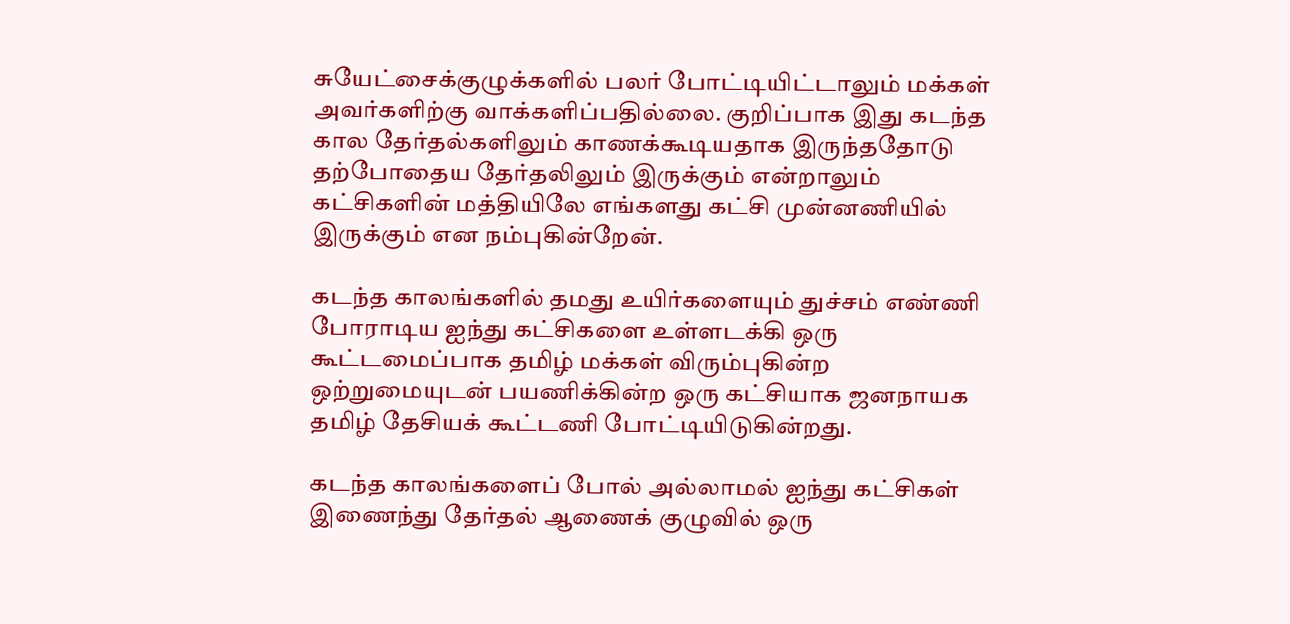சுயேட்சைக்குழுக்களில் பலர் போட்டியிட்டாலும் மக்கள் அவர்களிற்கு வாக்களிப்பதில்லை. குறிப்பாக இது கடந்த கால தேர்தல்களிலும் காணக்கூடியதாக இருந்ததோடு தற்போதைய தேர்தலிலும் இருக்கும் என்றாலும் கட்சிகளின் மத்தியிலே எங்களது கட்சி முன்னணியில் இருக்கும் என நம்புகின்றேன்.

கடந்த காலங்களில் தமது உயிர்களையும் துச்சம் எண்ணி போராடிய ஐந்து கட்சிகளை உள்ளடக்கி ஒரு கூட்டமைப்பாக தமிழ் மக்கள் விரும்புகின்ற ஒற்றுமையுடன் பயணிக்கின்ற ஒரு கட்சியாக ஜனநாயக தமிழ் தேசியக் கூட்டணி போட்டியிடுகின்றது.

கடந்த காலங்களைப் போல் அல்லாமல் ஐந்து கட்சிகள் இணைந்து தேர்தல் ஆணைக் குழுவில் ஒரு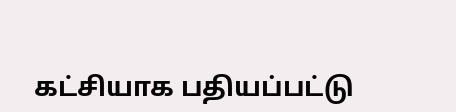கட்சியாக பதியப்பட்டு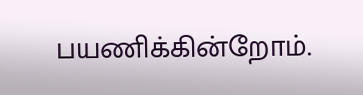பயணிக்கின்றோம்.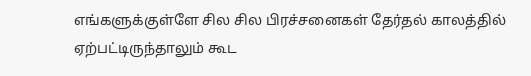எங்களுக்குள்ளே சில சில பிரச்சனைகள் தேர்தல் காலத்தில் ஏற்பட்டிருந்தாலும் கூட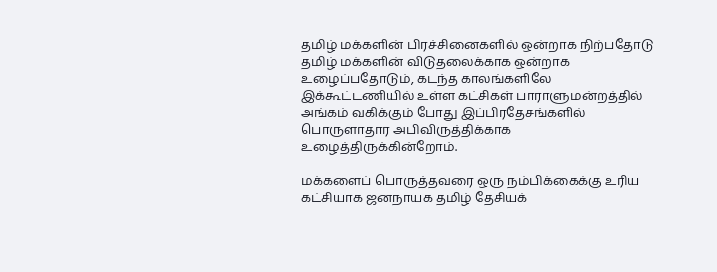தமிழ் மக்களின் பிரச்சினைகளில் ஒன்றாக நிற்பதோடு தமிழ் மக்களின் விடுதலைக்காக ஒன்றாக உழைப்பதோடும், கடந்த காலங்களிலே இக்கூட்டணியில் உள்ள கட்சிகள் பாராளுமன்றத்தில் அங்கம் வகிக்கும் போது இப்பிரதேசங்களில் பொருளாதார அபிவிருத்திக்காக உழைத்திருக்கின்றோம்.

மக்களைப் பொருத்தவரை ஒரு நம்பிக்கைக்கு உரிய கட்சியாக ஜனநாயக தமிழ் தேசியக்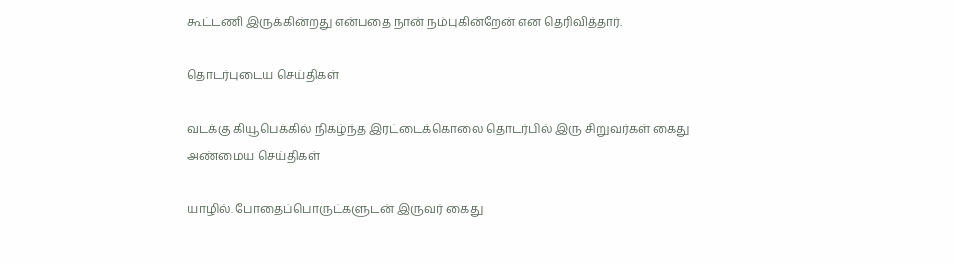கூட்டணி இருக்கின்றது என்பதை நான் நம்புகின்றேன் என தெரிவித்தார்.

தொடர்புடைய செய்திகள்

வடக்கு கியூபெக்கில் நிகழ்ந்த இரட்டைக்கொலை தொடர்பில் இரு சிறுவர்கள் கைது
அண்மைய செய்திகள்

யாழில். போதைப்பொருட்களுடன் இருவர் கைது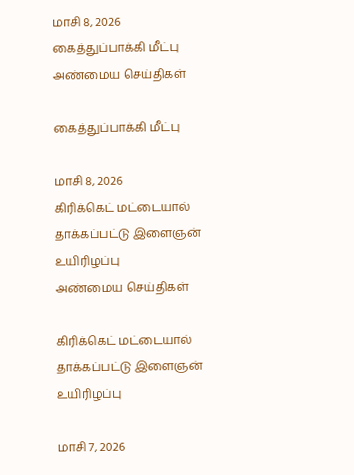மாசி 8, 2026
கைத்துப்பாக்கி மீட்பு
அண்மைய செய்திகள்

கைத்துப்பாக்கி மீட்பு

மாசி 8, 2026
கிரிக்கெட் மட்டையால் தாக்கப்பட்டு இளைஞன் உயிரிழப்பு
அண்மைய செய்திகள்

கிரிக்கெட் மட்டையால் தாக்கப்பட்டு இளைஞன் உயிரிழப்பு

மாசி 7, 2026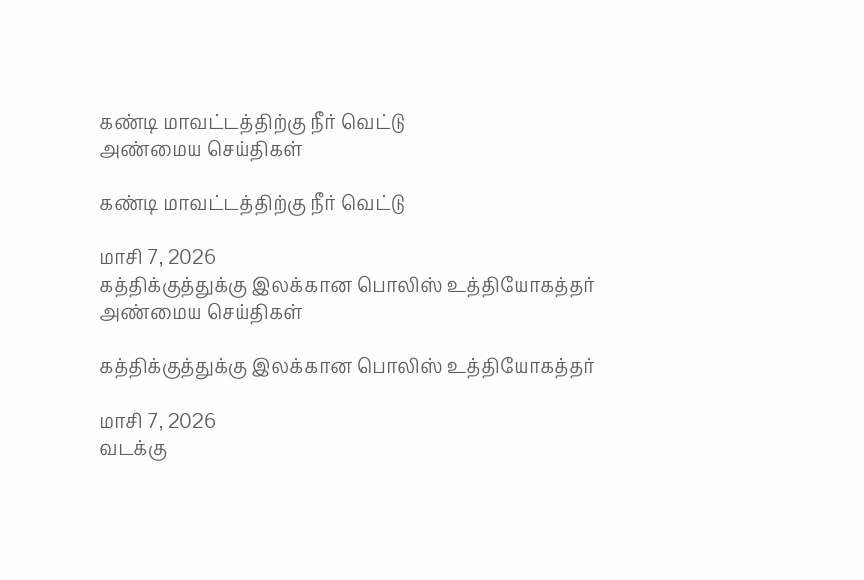கண்டி மாவட்டத்திற்கு நீர் வெட்டு
அண்மைய செய்திகள்

கண்டி மாவட்டத்திற்கு நீர் வெட்டு

மாசி 7, 2026
கத்திக்குத்துக்கு இலக்கான பொலிஸ் உத்தியோகத்தர்
அண்மைய செய்திகள்

கத்திக்குத்துக்கு இலக்கான பொலிஸ் உத்தியோகத்தர்

மாசி 7, 2026
வடக்கு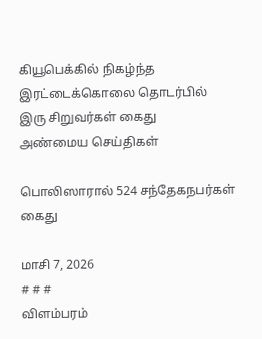கியூபெக்கில் நிகழ்ந்த இரட்டைக்கொலை தொடர்பில் இரு சிறுவர்கள் கைது
அண்மைய செய்திகள்

பொலிஸாரால் 524 சந்தேகநபர்கள் கைது

மாசி 7, 2026
# # #
விளம்பரம்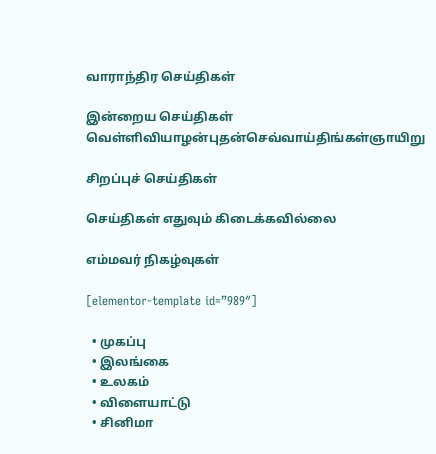வாராந்திர செய்திகள்

இன்றைய செய்திகள்
வெள்ளிவியாழன்புதன்செவ்வாய்திங்கள்ஞாயிறு

சிறப்புச் செய்திகள்

செய்திகள் எதுவும் கிடைக்கவில்லை

எம்மவர் நிகழ்வுகள்

[elementor-template id=”989″]

  • முகப்பு
  • இலங்கை
  • உலகம்
  • விளையாட்டு
  • சினிமா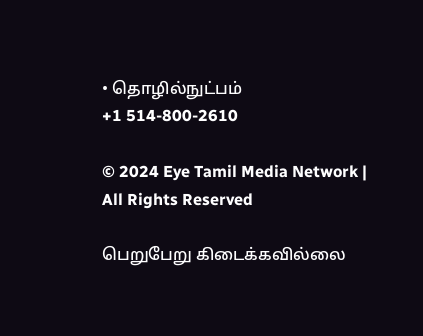• தொழில்நுட்பம்
+1 514-800-2610

© 2024 Eye Tamil Media Network | All Rights Reserved

பெறுபேறு கிடைக்கவில்லை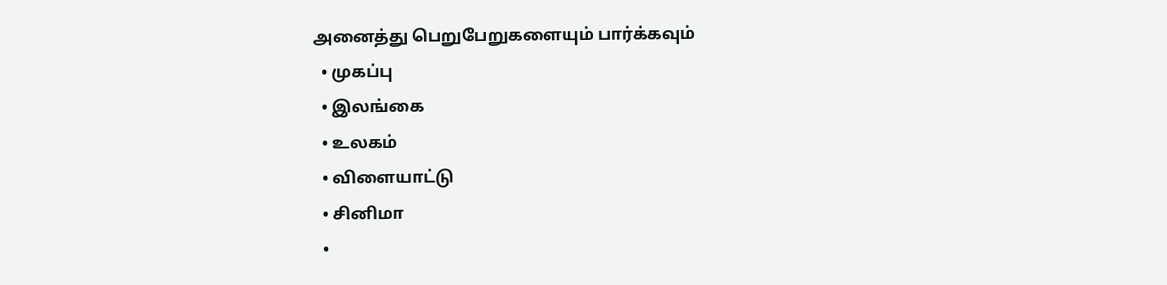அனைத்து பெறுபேறுகளையும் பார்க்கவும்
  • முகப்பு
  • இலங்கை
  • உலகம்
  • விளையாட்டு
  • சினிமா
  •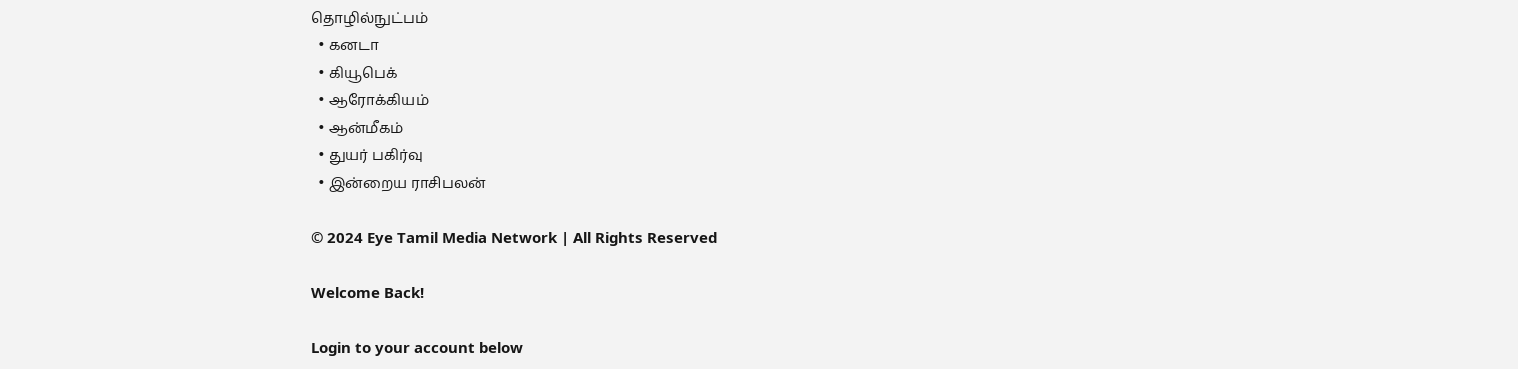தொழில்நுட்பம்
  • கனடா
  • கியூபெக்
  • ஆரோக்கியம்
  • ஆன்மீகம்
  • துயர் பகிர்வு
  • இன்றைய ராசிபலன்

© 2024 Eye Tamil Media Network | All Rights Reserved

Welcome Back!

Login to your account below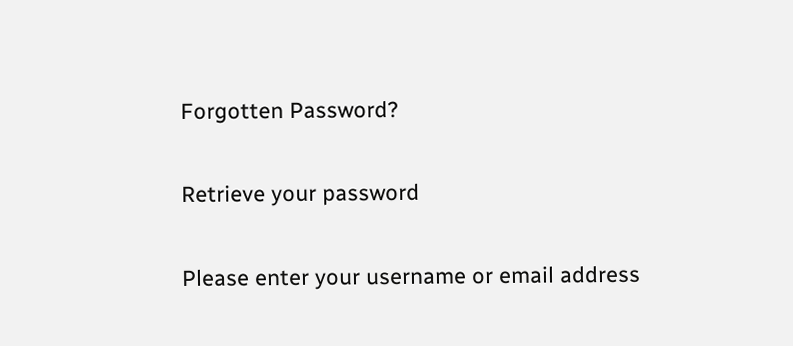Forgotten Password?

Retrieve your password

Please enter your username or email address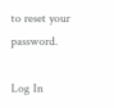to reset your password.

Log In